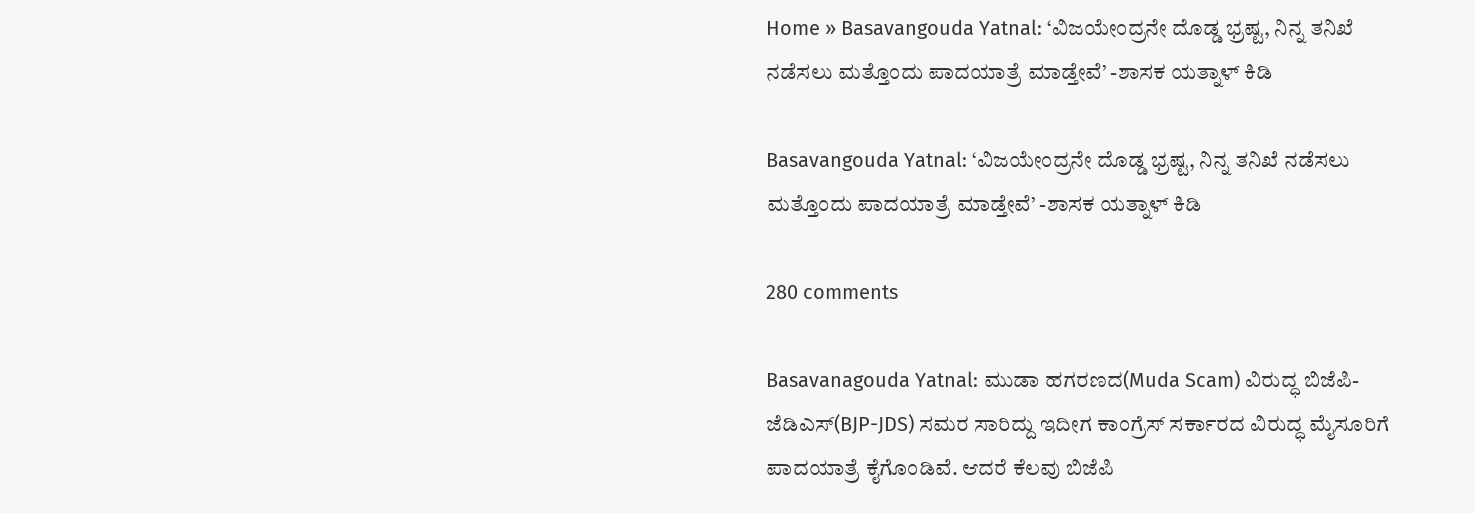Home » Basavangouda Yatnal: ‘ವಿಜಯೇಂದ್ರನೇ ದೊಡ್ಡ ಭ್ರಷ್ಟ, ನಿನ್ನ ತನಿಖೆ ನಡೆಸಲು ಮತ್ತೊಂದು ಪಾದಯಾತ್ರೆ ಮಾಡ್ತೇವೆ’ -ಶಾಸಕ ಯತ್ನಾಳ್ ಕಿಡಿ

Basavangouda Yatnal: ‘ವಿಜಯೇಂದ್ರನೇ ದೊಡ್ಡ ಭ್ರಷ್ಟ, ನಿನ್ನ ತನಿಖೆ ನಡೆಸಲು ಮತ್ತೊಂದು ಪಾದಯಾತ್ರೆ ಮಾಡ್ತೇವೆ’ -ಶಾಸಕ ಯತ್ನಾಳ್ ಕಿಡಿ

280 comments

Basavanagouda Yatnal: ಮುಡಾ ಹಗರಣದ(Muda Scam) ವಿರುದ್ಧ ಬಿಜೆಪಿ-ಜೆಡಿಎಸ್(BJP-JDS) ಸಮರ ಸಾರಿದ್ದು ಇದೀಗ ಕಾಂಗ್ರೆಸ್ ಸರ್ಕಾರದ ವಿರುದ್ಧ ಮೈಸೂರಿಗೆ ಪಾದಯಾತ್ರೆ ಕೈಗೊಂಡಿವೆ. ಆದರೆ ಕೆಲವು ಬಿಜೆಪಿ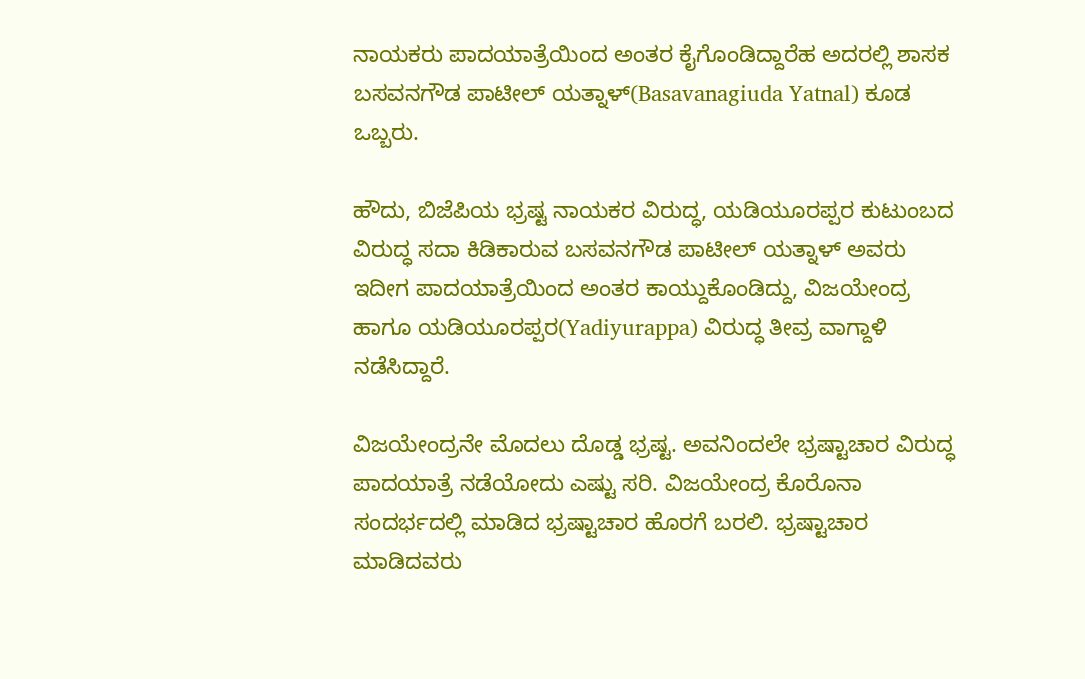ನಾಯಕರು ಪಾದಯಾತ್ರೆಯಿಂದ ಅಂತರ ಕೈಗೊಂಡಿದ್ದಾರೆಹ ಅದರಲ್ಲಿ ಶಾಸಕ ಬಸವನಗೌಡ ಪಾಟೀಲ್ ಯತ್ನಾಳ್(Basavanagiuda Yatnal) ಕೂಡ ಒಬ್ಬರು.

ಹೌದು, ಬಿಜೆಪಿಯ ಭ್ರಷ್ಟ ನಾಯಕರ ವಿರುದ್ಧ, ಯಡಿಯೂರಪ್ಪರ ಕುಟುಂಬದ ವಿರುದ್ಧ ಸದಾ ಕಿಡಿಕಾರುವ ಬಸವನಗೌಡ ಪಾಟೀಲ್ ಯತ್ನಾಳ್ ಅವರು ಇದೀಗ ಪಾದಯಾತ್ರೆಯಿಂದ ಅಂತರ ಕಾಯ್ದುಕೊಂಡಿದ್ದು, ವಿಜಯೇಂದ್ರ ಹಾಗೂ ಯಡಿಯೂರಪ್ಪರ(Yadiyurappa) ವಿರುದ್ಧ ತೀವ್ರ ವಾಗ್ದಾಳಿ ನಡೆಸಿದ್ದಾರೆ.

ವಿಜಯೇಂದ್ರನೇ ಮೊದಲು ದೊಡ್ಡ ಭ್ರಷ್ಟ. ಅವನಿಂದಲೇ ಭ್ರಷ್ಟಾಚಾರ ವಿರುದ್ಧ ಪಾದಯಾತ್ರೆ ನಡೆಯೋದು ಎಷ್ಟು ಸರಿ. ವಿಜಯೇಂದ್ರ ಕೊರೊನಾ ಸಂದರ್ಭದಲ್ಲಿ ಮಾಡಿದ ಭ್ರಷ್ಟಾಚಾರ ಹೊರಗೆ ಬರಲಿ. ಭ್ರಷ್ಟಾಚಾರ ಮಾಡಿದವರು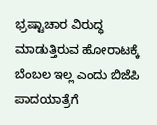ಭ್ರಷ್ಟಾಚಾರ ವಿರುದ್ಧ ಮಾಡುತ್ತಿರುವ ಹೋರಾಟಕ್ಕೆ ಬೆಂಬಲ‌ ಇಲ್ಲ ಎಂದು ಬಿಜೆಪಿ ಪಾದಯಾತ್ರೆಗೆ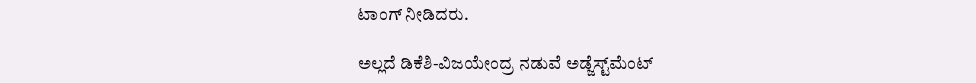ಟಾಂಗ್ ನೀಡಿದರು.

ಅಲ್ಲದೆ ಡಿಕೆಶಿ-ವಿಜಯೇಂದ್ರ ನಡುವೆ ಅಡ್ಜೆಸ್ಟ್‌ಮೆಂಟ್‌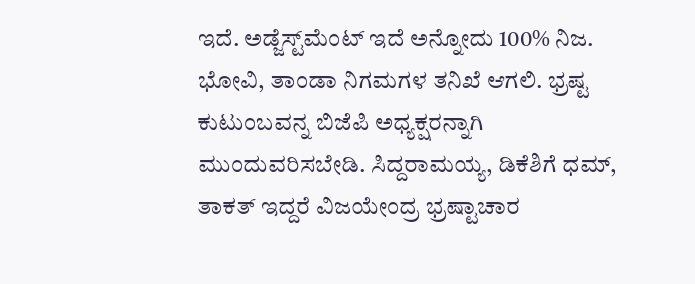ಇದೆ. ಅಡ್ಜೆಸ್ಟ್‌ಮೆಂಟ್‌ ಇದೆ ಅನ್ನೋದು 100% ನಿಜ. ಭೋವಿ, ತಾಂಡಾ ನಿಗಮಗಳ ತನಿಖೆ ಆಗಲಿ. ಭ್ರಷ್ಟ ಕುಟುಂಬವನ್ನ ಬಿಜೆಪಿ ಅಧ್ಯಕ್ಷರನ್ನಾಗಿ ಮುಂದುವರಿಸಬೇಡಿ. ಸಿದ್ದರಾಮಯ್ಯ, ಡಿಕೆಶಿಗೆ ಧಮ್, ತಾಕತ್‌ ಇದ್ದರೆ ವಿಜಯೇಂದ್ರ ಭ್ರಷ್ಟಾಚಾರ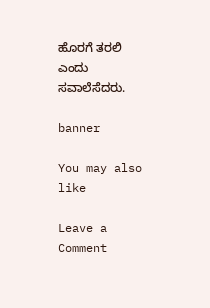ಹೊರಗೆ ತರಲಿ ಎಂದು ಸವಾಲೆಸೆದರು.

banner

You may also like

Leave a Comment